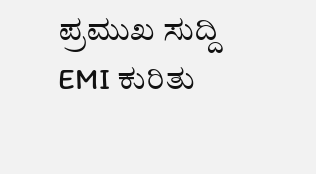ಪ್ರಮುಖ ಸುದ್ದಿ
EMI ಕುರಿತು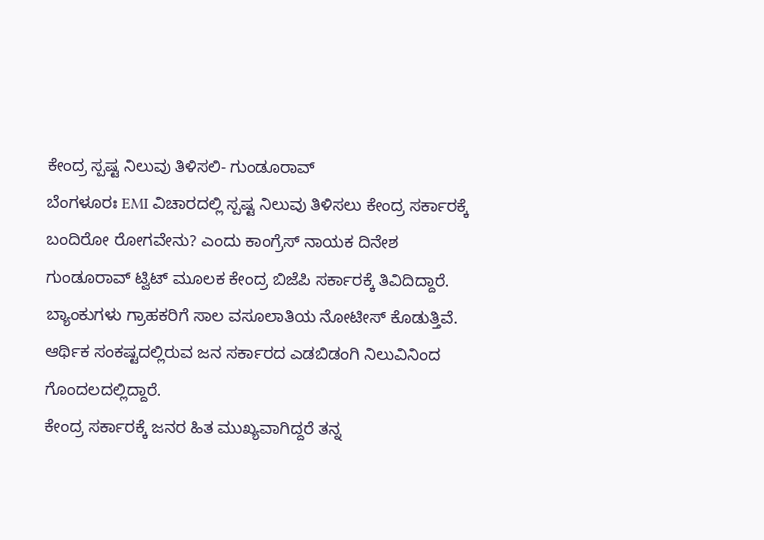ಕೇಂದ್ರ ಸ್ಪಷ್ಟ ನಿಲುವು ತಿಳಿಸಲಿ- ಗುಂಡೂರಾವ್
ಬೆಂಗಳೂರಃ EMI ವಿಚಾರದಲ್ಲಿ ಸ್ಪಷ್ಟ ನಿಲುವು ತಿಳಿಸಲು ಕೇಂದ್ರ ಸರ್ಕಾರಕ್ಕೆ ಬಂದಿರೋ ರೋಗವೇನು? ಎಂದು ಕಾಂಗ್ರೆಸ್ ನಾಯಕ ದಿನೇಶ ಗುಂಡೂರಾವ್ ಟ್ವಿಟ್ ಮೂಲಕ ಕೇಂದ್ರ ಬಿಜೆಪಿ ಸರ್ಕಾರಕ್ಕೆ ತಿವಿದಿದ್ದಾರೆ.
ಬ್ಯಾಂಕುಗಳು ಗ್ರಾಹಕರಿಗೆ ಸಾಲ ವಸೂಲಾತಿಯ ನೋಟೀಸ್ ಕೊಡುತ್ತಿವೆ. ಆರ್ಥಿಕ ಸಂಕಷ್ಟದಲ್ಲಿರುವ ಜನ ಸರ್ಕಾರದ ಎಡಬಿಡಂಗಿ ನಿಲುವಿನಿಂದ ಗೊಂದಲದಲ್ಲಿದ್ದಾರೆ.
ಕೇಂದ್ರ ಸರ್ಕಾರಕ್ಕೆ ಜನರ ಹಿತ ಮುಖ್ಯವಾಗಿದ್ದರೆ ತನ್ನ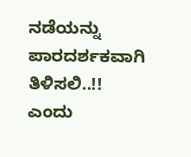ನಡೆಯನ್ನು ಪಾರದರ್ಶಕವಾಗಿ ತಿಳಿಸಲಿ..!! ಎಂದು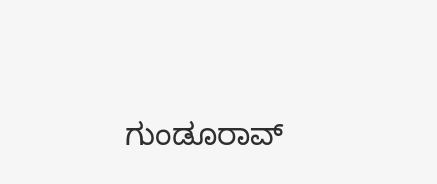ಗುಂಡೂರಾವ್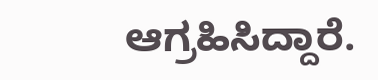ಆಗ್ರಹಿಸಿದ್ದಾರೆ.